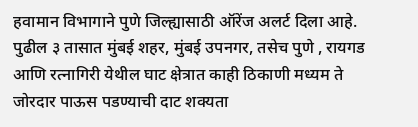हवामान विभागाने पुणे जिल्ह्यासाठी ऑरेंज अलर्ट दिला आहे. पुढील ३ तासात मुंबई शहर, मुंबई उपनगर, तसेच पुणे , रायगड आणि रत्नागिरी येथील घाट क्षेत्रात काही ठिकाणी मध्यम ते जोरदार पाऊस पडण्याची दाट शक्यता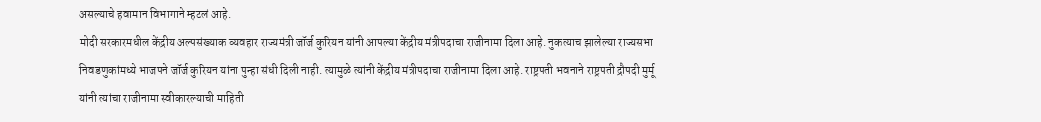असल्याचे हवामान विभागाने म्हटलं आहे.
मोदी सरकारमधील केंद्रीय अल्पसंख्याक व्यवहार राज्यमंत्री जॉर्ज कुरियन यांनी आपल्या केंद्रीय मंत्रीपदाचा राजीनामा दिला आहे. नुकत्याच झालेल्या राज्यसभा निवडणुकांमध्ये भाजपने जॉर्ज कुरियन यांना पुन्हा संधी दिली नाही. त्यामुळे त्यांनी केंद्रीय मंत्रीपदाचा राजीनामा दिला आहे. राष्ट्रपती भवनाने राष्ट्रपती द्रौपदी मुर्मू यांनी त्यांचा राजीनामा स्वीकारल्याची माहिती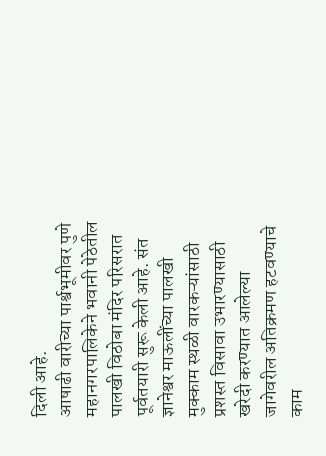दिली आहे.
आषाढी वारीच्या पार्श्वभूमीवर पुणे महानगरपालिकेने भवानी पेठेतील पालखी विठोबा मंदिर परिसरात पूर्वतयारी सुरू केली आहे. संत ज्ञानेश्वर माऊलींच्या पालखी मुक्काम स्थळी वारकऱ्यांसाठी प्रशस्त विसावा उभारण्यासाठी खरेदी करण्यात आलेल्या जागेवरील अतिक्रमण हटवण्याचे काम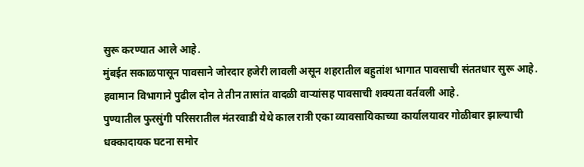सुरू करण्यात आले आहे.
मुंबईत सकाळपासून पावसाने जोरदार हजेरी लावली असून शहरातील बहुतांश भागात पावसाची संततधार सुरू आहे. हवामान विभागाने पुढील दोन ते तीन तासांत वादळी वाऱ्यांसह पावसाची शक्यता वर्तवली आहे.
पुण्यातील फुरसुंगी परिसरातील मंतरवाडी येथे काल रात्री एका व्यावसायिकाच्या कार्यालयावर गोळीबार झाल्याची धक्कादायक घटना समोर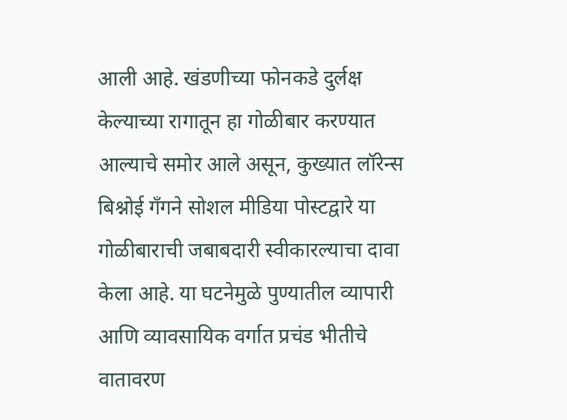आली आहे. खंडणीच्या फोनकडे दुर्लक्ष केल्याच्या रागातून हा गोळीबार करण्यात आल्याचे समोर आले असून, कुख्यात लॉरेन्स बिश्नोई गँगने सोशल मीडिया पोस्टद्वारे या गोळीबाराची जबाबदारी स्वीकारल्याचा दावा केला आहे. या घटनेमुळे पुण्यातील व्यापारी आणि व्यावसायिक वर्गात प्रचंड भीतीचे वातावरण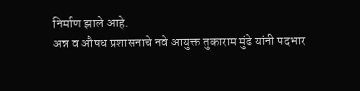निर्माण झाले आहे.
अन्न व औषध प्रशासनाचे नवे आयुक्त तुकाराम मुंढे यांनी पदभार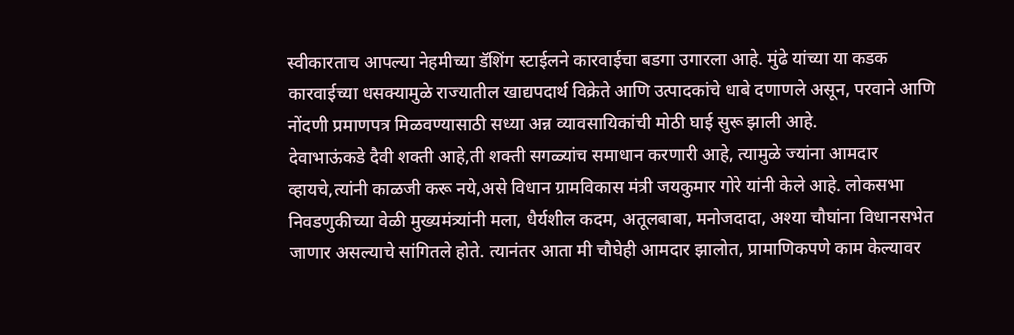स्वीकारताच आपल्या नेहमीच्या डॅशिंग स्टाईलने कारवाईचा बडगा उगारला आहे. मुंढे यांच्या या कडक कारवाईच्या धसक्यामुळे राज्यातील खाद्यपदार्थ विक्रेते आणि उत्पादकांचे धाबे दणाणले असून, परवाने आणि नोंदणी प्रमाणपत्र मिळवण्यासाठी सध्या अन्न व्यावसायिकांची मोठी घाई सुरू झाली आहे.
देवाभाऊंकडे दैवी शक्ती आहे,ती शक्ती सगळ्यांच समाधान करणारी आहे, त्यामुळे ज्यांना आमदार व्हायचे,त्यांनी काळजी करू नये,असे विधान ग्रामविकास मंत्री जयकुमार गोरे यांनी केले आहे. लोकसभा निवडणुकीच्या वेळी मुख्यमंत्र्यांनी मला, धैर्यशील कदम, अतूलबाबा, मनोजदादा, अश्या चौघांना विधानसभेत जाणार असल्याचे सांगितले होते. त्यानंतर आता मी चौघेही आमदार झालोत, प्रामाणिकपणे काम केल्यावर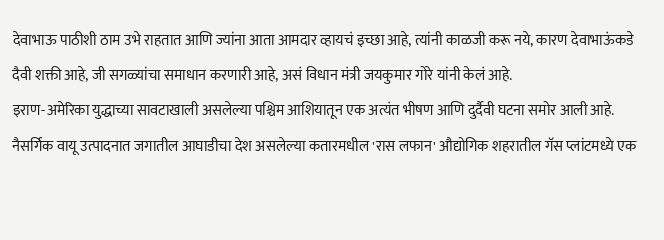देवाभाऊ पाठीशी ठाम उभे राहतात आणि ज्यांना आता आमदार व्हायचं इच्छा आहे, त्यांनी काळजी करू नये, कारण देवाभाऊंकडे दैवी शक्ती आहे, जी सगळ्यांचा समाधान करणारी आहे, असं विधान मंत्री जयकुमार गोरे यांनी केलं आहे.
इराण-अमेरिका युद्धाच्या सावटाखाली असलेल्या पश्चिम आशियातून एक अत्यंत भीषण आणि दुर्दैवी घटना समोर आली आहे. नैसर्गिक वायू उत्पादनात जगातील आघाडीचा देश असलेल्या कतारमधील 'रास लफान' औद्योगिक शहरातील गॅस प्लांटमध्ये एक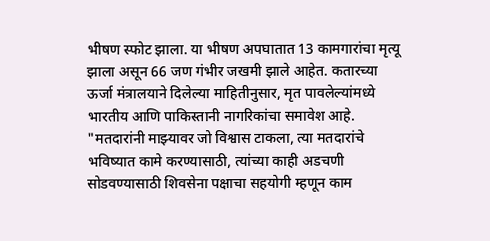भीषण स्फोट झाला. या भीषण अपघातात 13 कामगारांचा मृत्यू झाला असून 66 जण गंभीर जखमी झाले आहेत. कतारच्या ऊर्जा मंत्रालयाने दिलेल्या माहितीनुसार, मृत पावलेल्यांमध्ये भारतीय आणि पाकिस्तानी नागरिकांचा समावेश आहे.
"मतदारांनी माझ्यावर जो विश्वास टाकला, त्या मतदारांचे भविष्यात कामे करण्यासाठी, त्यांच्या काही अडचणी सोडवण्यासाठी शिवसेना पक्षाचा सहयोगी म्हणून काम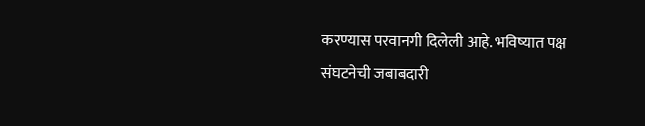करण्यास परवानगी दिलेली आहे. भविष्यात पक्ष संघटनेची जबाबदारी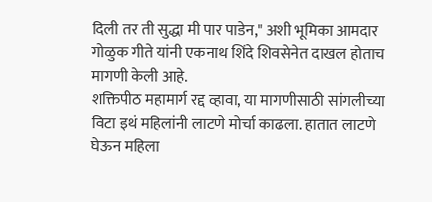दिली तर ती सुद्धा मी पार पाडेन," अशी भूमिका आमदार गोळुक गीते यांनी एकनाथ शिंदे शिवसेनेत दाखल होताच मागणी केली आहे.
शक्तिपीठ महामार्ग रद्द व्हावा, या मागणीसाठी सांगलीच्या विटा इथं महिलांनी लाटणे मोर्चा काढला. हातात लाटणे घेऊन महिला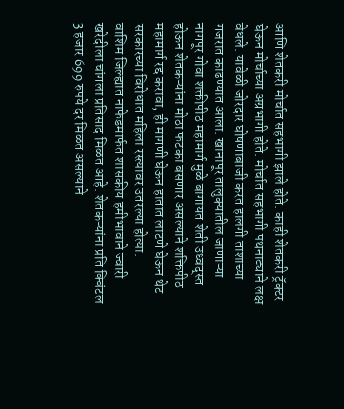आणि शेतकरी मोर्चात सहभागी झाले होते. काही शेतकरी ट्रॅक्टर घेऊन मोर्चाच्या अग्रभागी होते. मोर्चात सहभागी पथनाट्याने लक्ष वेधले. यावेळी जोरदार घोषणाबाजी करत हालगी ताशाच्या गजरात काढण्यात आला. खानापूर तालुक्यातील जाणाऱ्या नागपूर गोवा शक्तीपीठ महामार्ग मुळे बागायत शेती उध्वद्स्त होऊन शेतकऱ्यांना मोठा फटका बसणार असल्याने शक्तिपीठ महामार्ग रद्द करावा, ही मागणी घेऊन हातात लाटणे घेऊन थेट सरकारच्या विरोधात महिला रस्त्यावर उतरल्या होत्या.
वाशिम जिल्ह्यात नाफेडमार्फत शासकीय हमीभावाने ज्वारी खरेदीला चांगला प्रतिसाद मिळत आहे. शेतकऱ्यांना प्रति क्विंटल 3 हजार 699 रुपये दर मिळत असल्याने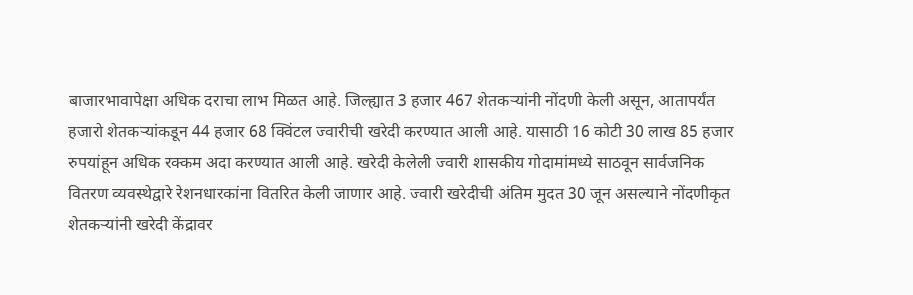बाजारभावापेक्षा अधिक दराचा लाभ मिळत आहे. जिल्ह्यात 3 हजार 467 शेतकऱ्यांनी नोंदणी केली असून, आतापर्यंत हजारो शेतकऱ्यांकडून 44 हजार 68 क्विंटल ज्वारीची खरेदी करण्यात आली आहे. यासाठी 16 कोटी 30 लाख 85 हजार रुपयांहून अधिक रक्कम अदा करण्यात आली आहे. खरेदी केलेली ज्वारी शासकीय गोदामांमध्ये साठवून सार्वजनिक वितरण व्यवस्थेद्वारे रेशनधारकांना वितरित केली जाणार आहे. ज्वारी खरेदीची अंतिम मुदत 30 जून असल्याने नोंदणीकृत शेतकऱ्यांनी खरेदी केंद्रावर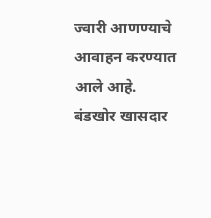ज्वारी आणण्याचे आवाहन करण्यात आले आहे.
बंडखोर खासदार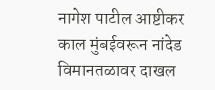नागेश पाटील आष्टीकर काल मुंबईवरून नांदेड विमानतळावर दाखल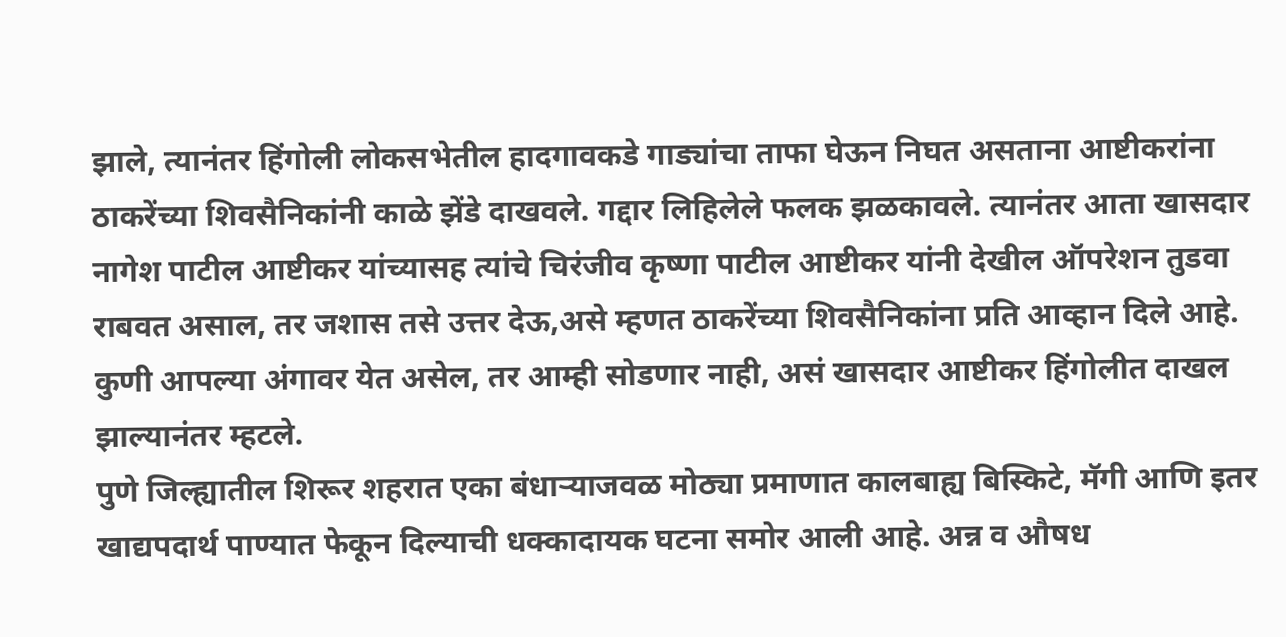झाले, त्यानंतर हिंगोली लोकसभेतील हादगावकडे गाड्यांचा ताफा घेऊन निघत असताना आष्टीकरांना ठाकरेंच्या शिवसैनिकांनी काळे झेंडे दाखवले. गद्दार लिहिलेले फलक झळकावले. त्यानंतर आता खासदार नागेश पाटील आष्टीकर यांच्यासह त्यांचे चिरंजीव कृष्णा पाटील आष्टीकर यांनी देखील ऑपरेशन तुडवा राबवत असाल, तर जशास तसे उत्तर देऊ,असे म्हणत ठाकरेंच्या शिवसैनिकांना प्रति आव्हान दिले आहे. कुणी आपल्या अंगावर येत असेल, तर आम्ही सोडणार नाही, असं खासदार आष्टीकर हिंगोलीत दाखल झाल्यानंतर म्हटले.
पुणे जिल्ह्यातील शिरूर शहरात एका बंधाऱ्याजवळ मोठ्या प्रमाणात कालबाह्य बिस्किटे, मॅगी आणि इतर खाद्यपदार्थ पाण्यात फेकून दिल्याची धक्कादायक घटना समोर आली आहे. अन्न व औषध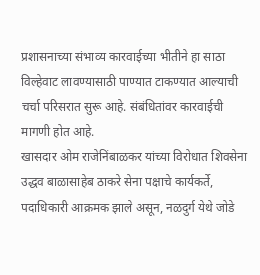प्रशासनाच्या संभाव्य कारवाईच्या भीतीने हा साठा विल्हेवाट लावण्यासाठी पाण्यात टाकण्यात आल्याची चर्चा परिसरात सुरू आहे. संबंधितांवर कारवाईची मागणी होत आहे.
खासदार ओम राजेनिंबाळकर यांच्या विरोधात शिवसेना उद्धव बाळासाहेब ठाकरे सेना पक्षाचे कार्यकर्ते, पदाधिकारी आक्रमक झाले असून, नळदुर्ग येथे जोडे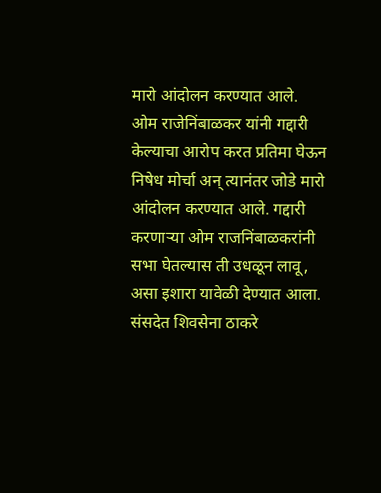मारो आंदोलन करण्यात आले. ओम राजेनिंबाळकर यांनी गद्दारी केल्याचा आरोप करत प्रतिमा घेऊन निषेध मोर्चा अन् त्यानंतर जोडे मारो आंदोलन करण्यात आले. गद्दारी करणाऱ्या ओम राजनिंबाळकरांनी सभा घेतल्यास ती उधळून लावू, असा इशारा यावेळी देण्यात आला.
संसदेत शिवसेना ठाकरे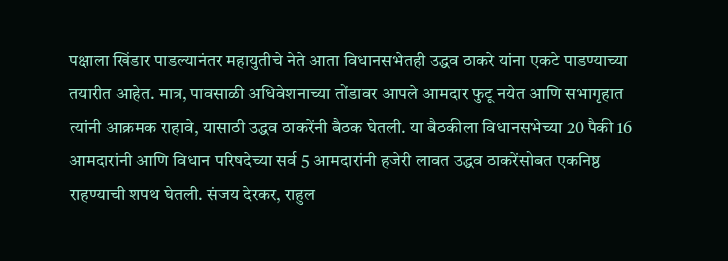पक्षाला खिंडार पाडल्यानंतर महायुतीचे नेते आता विधानसभेतही उद्धव ठाकरे यांना एकटे पाडण्याच्या तयारीत आहेत. मात्र, पावसाळी अधिवेशनाच्या तोंडावर आपले आमदार फुटू नयेत आणि सभागृहात त्यांनी आक्रमक राहावे, यासाठी उद्धव ठाकरेंनी बैठक घेतली. या बैठकीला विधानसभेच्या 20 पैकी 16 आमदारांनी आणि विधान परिषदेच्या सर्व 5 आमदारांनी हजेरी लावत उद्धव ठाकरेंसोबत एकनिष्ठ राहण्याची शपथ घेतली. संजय देरकर, राहुल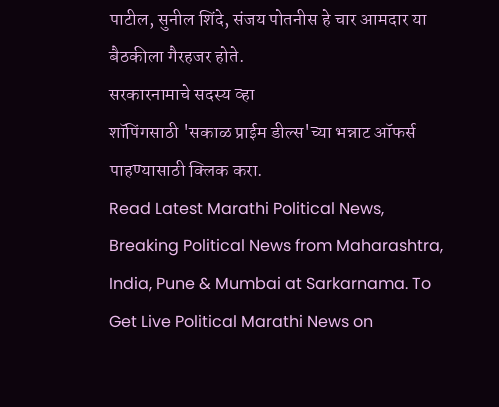पाटील, सुनील शिंदे, संजय पोतनीस हे चार आमदार या बैठकीला गैरहजर होते.
सरकारनामाचे सदस्य व्हा
शॉपिंगसाठी 'सकाळ प्राईम डील्स'च्या भन्नाट ऑफर्स पाहण्यासाठी क्लिक करा.
Read Latest Marathi Political News, Breaking Political News from Maharashtra, India, Pune & Mumbai at Sarkarnama. To Get Live Political Marathi News on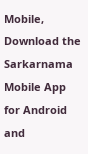Mobile, Download the Sarkarnama Mobile App for Android and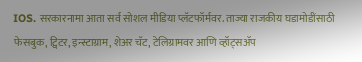IOS. सरकारनामा आता सर्व सोशल मीडिया प्लॅटफॉर्मवर. ताज्या राजकीय घडामोडींसाठी फेसबुक, ट्विटर, इन्स्टाग्राम, शेअर चॅट, टेलिग्रामवर आणि व्हॉट्सॲप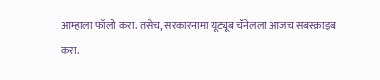आम्हाला फॉलो करा. तसेच, सरकारनामा यूट्यूब चॅनेलला आजच सबस्क्राइब करा.